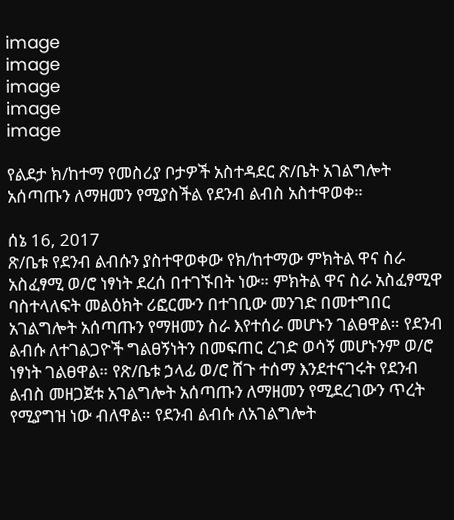image
image
image
image
image

የልደታ ክ/ከተማ የመስሪያ ቦታዎች አስተዳደር ጽ/ቤት አገልግሎት አሰጣጡን ለማዘመን የሚያስችል የደንብ ልብስ አስተዋወቀ።

ሰኔ 16, 2017
ጽ/ቤቱ የደንብ ልብሱን ያስተዋወቀው የክ/ከተማው ምክትል ዋና ስራ አስፈፃሚ ወ/ሮ ነፃነት ደረሰ በተገኙበት ነው። ምክትል ዋና ስራ አስፈፃሚዋ ባስተላለፍት መልዕክት ሪፎርሙን በተገቢው መንገድ በመተግበር አገልግሎት አሰጣጡን የማዘመን ስራ እየተሰራ መሆኑን ገልፀዋል። የደንብ ልብሱ ለተገልጋዮች ግልፀኝነትን በመፍጠር ረገድ ወሳኝ መሆኑንም ወ/ሮ ነፃነት ገልፀዋል። የጽ/ቤቱ ኃላፊ ወ/ሮ ሸጉ ተሰማ እንደተናገሩት የደንብ ልብስ መዘጋጀቱ አገልግሎት አሰጣጡን ለማዘመን የሚደረገውን ጥረት የሚያግዝ ነው ብለዋል። የደንብ ልብሱ ለአገልግሎት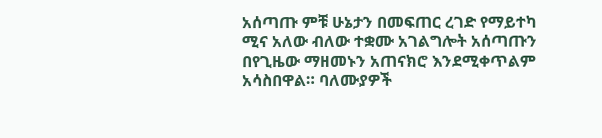አሰጣጡ ምቹ ሁኔታን በመፍጠር ረገድ የማይተካ ሚና አለው ብለው ተቋሙ አገልግሎት አሰጣጡን በየጊዜው ማዘመኑን አጠናክሮ እንደሚቀጥልም አሳስበዋል። ባለሙያዎች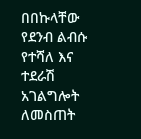በበኩላቸው የደንብ ልብሱ የተሻለ እና ተደራሽ አገልግሎት ለመስጠት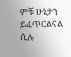ምቹ ሁኔታን ይፈጥርልናል ሲሉ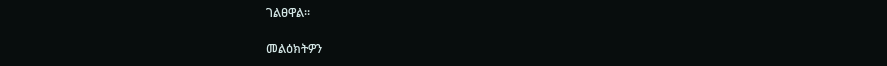ገልፀዋል።

መልዕክትዎን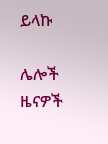ይላኩ

ሌሎች ዜናዎች